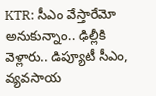KTR: సీఎం వేస్తారేమో అనుకున్నాం.. ఢిల్లీకి వెళ్లారు.. డిప్యూటీ సీఎం, వ్యవసాయ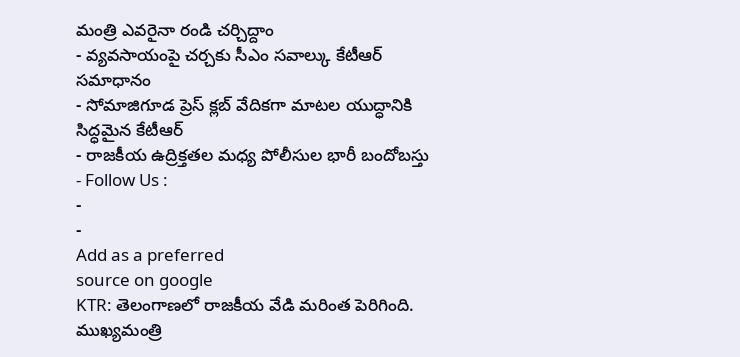మంత్రి ఎవరైనా రండి చర్చిద్దాం
- వ్యవసాయంపై చర్చకు సీఎం సవాల్కు కేటీఆర్ సమాధానం
- సోమాజిగూడ ప్రెస్ క్లబ్ వేదికగా మాటల యుద్ధానికి సిద్ధమైన కేటీఆర్
- రాజకీయ ఉద్రిక్తతల మధ్య పోలీసుల భారీ బందోబస్తు
- Follow Us :
-
-
Add as a preferred
source on google
KTR: తెలంగాణలో రాజకీయ వేడి మరింత పెరిగింది. ముఖ్యమంత్రి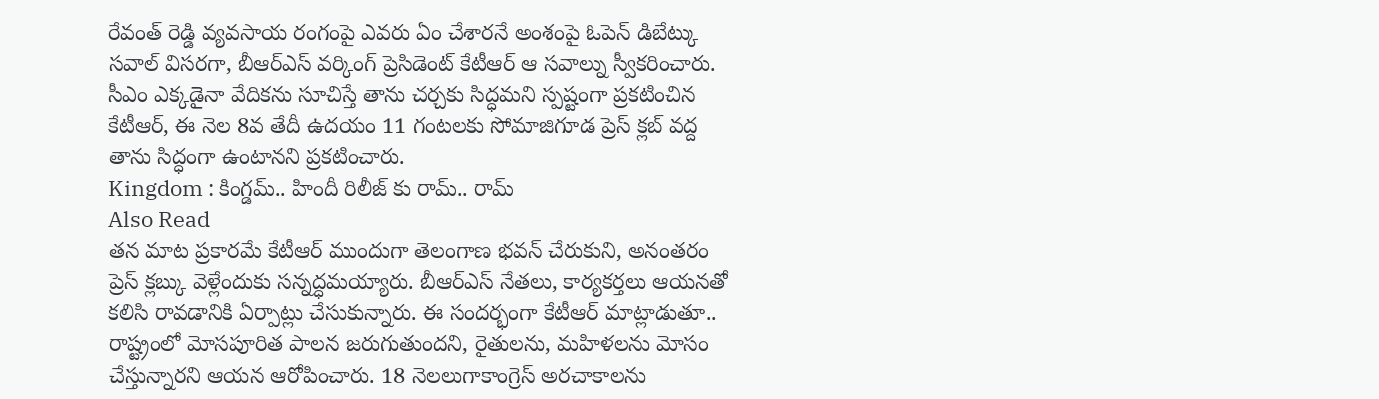రేవంత్ రెడ్డి వ్యవసాయ రంగంపై ఎవరు ఏం చేశారనే అంశంపై ఓపెన్ డిబేట్కు సవాల్ విసరగా, బీఆర్ఎస్ వర్కింగ్ ప్రెసిడెంట్ కేటీఆర్ ఆ సవాల్ను స్వీకరించారు. సీఎం ఎక్కడైనా వేదికను సూచిస్తే తాను చర్చకు సిద్ధమని స్పష్టంగా ప్రకటించిన కేటీఆర్, ఈ నెల 8వ తేదీ ఉదయం 11 గంటలకు సోమాజిగూడ ప్రెస్ క్లబ్ వద్ద తాను సిద్ధంగా ఉంటానని ప్రకటించారు.
Kingdom : కింగ్డమ్.. హిందీ రిలీజ్ కు రామ్.. రామ్
Also Read
తన మాట ప్రకారమే కేటీఆర్ ముందుగా తెలంగాణ భవన్ చేరుకుని, అనంతరం ప్రెస్ క్లబ్కు వెళ్లేందుకు సన్నద్ధమయ్యారు. బీఆర్ఎస్ నేతలు, కార్యకర్తలు ఆయనతో కలిసి రావడానికి ఏర్పాట్లు చేసుకున్నారు. ఈ సందర్భంగా కేటీఆర్ మాట్లాడుతూ.. రాష్ట్రంలో మోసపూరిత పాలన జరుగుతుందని, రైతులను, మహిళలను మోసం చేస్తున్నారని ఆయన ఆరోపించారు. 18 నెలలుగాకాంగ్రెస్ అరచాకాలను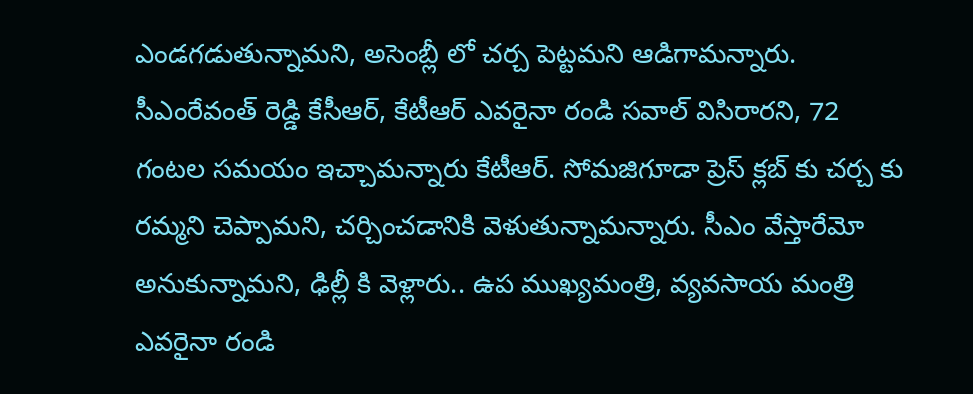ఎండగడుతున్నామని, అసెంబ్లీ లో చర్చ పెట్టమని ఆడిగామన్నారు. సీఎంరేవంత్ రెడ్డి కేసీఆర్, కేటీఆర్ ఎవరైనా రండి సవాల్ విసిరారని, 72 గంటల సమయం ఇచ్చామన్నారు కేటీఆర్. సోమజిగూడా ప్రెస్ క్లబ్ కు చర్చ కు రమ్మని చెప్పామని, చర్చించడానికి వెళుతున్నామన్నారు. సీఎం వేస్తారేమో అనుకున్నామని, ఢిల్లీ కి వెళ్లారు.. ఉప ముఖ్యమంత్రి, వ్యవసాయ మంత్రి ఎవరైనా రండి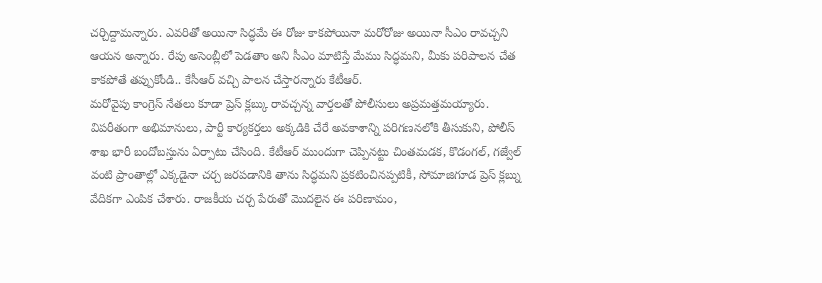చర్చిద్దామన్నారు. ఎవరితో అయినా సిద్ధమే ఈ రోజు కాకపోయినా మరోరోజు అయినా సీఎం రావచ్చని ఆయన అన్నారు. రేపు అసెంబ్లీలో పెడతాం అని సీఎం మాటిస్తే మేము సిద్ధమని, మీకు పరిపాలన చేత కాకపోతే తప్పుకోండి.. కేసీఆర్ వచ్చి పాలన చేస్తారన్నారు కేటీఆర్.
మరోవైపు కాంగ్రెస్ నేతలు కూడా ప్రెస్ క్లబ్కు రావచ్చన్న వార్తలతో పోలీసులు అప్రమత్తమయ్యారు. విపరీతంగా అభిమానులు, పార్టీ కార్యకర్తలు అక్కడికి చేరే అవకాశాన్ని పరిగణనలోకి తీసుకుని, పోలీస్ శాఖ భారీ బందోబస్తును ఏర్పాటు చేసింది. కేటీఆర్ ముందుగా చెప్పినట్టు చింతమడక, కొడంగల్, గజ్వేల్ వంటి ప్రాంతాల్లో ఎక్కడైనా చర్చ జరపడానికి తాను సిద్ధమని ప్రకటించినప్పటికీ, సోమాజిగూడ ప్రెస్ క్లబ్ను వేదికగా ఎంపిక చేశారు. రాజకీయ చర్చ పేరుతో మొదలైన ఈ పరిణామం,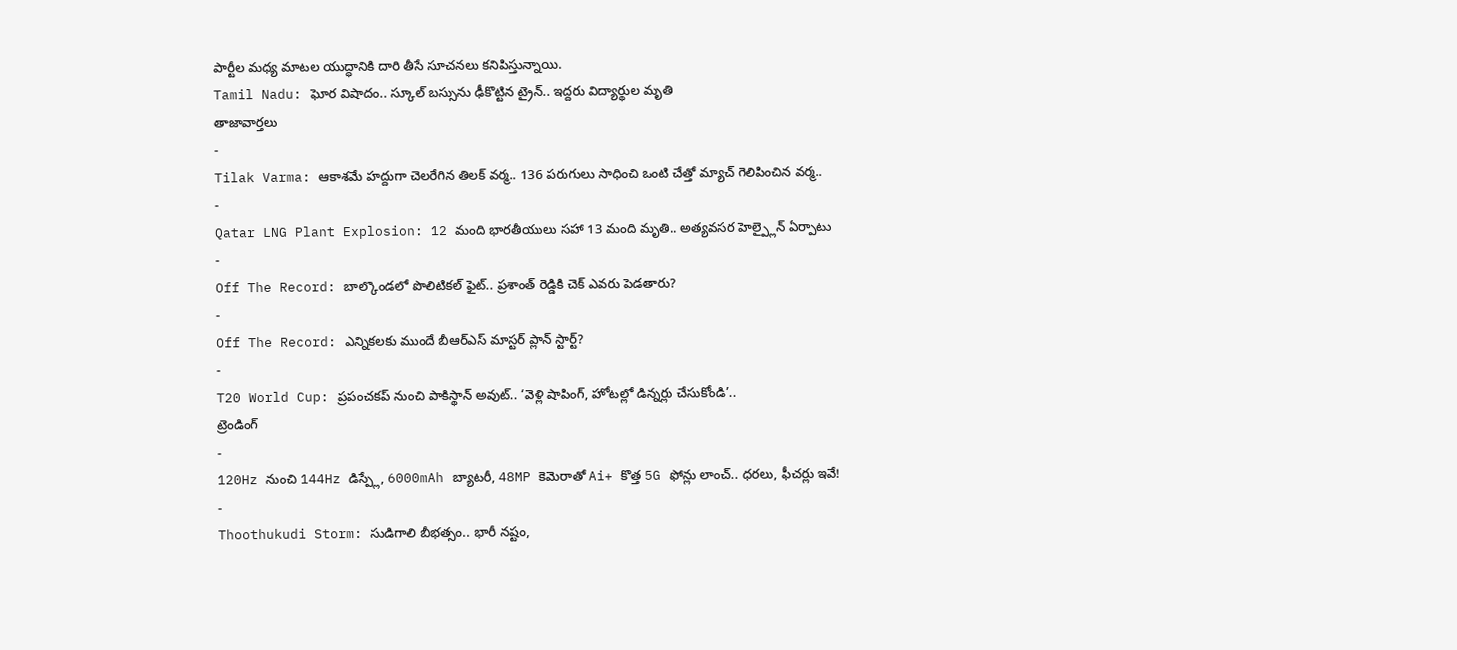పార్టీల మధ్య మాటల యుద్ధానికి దారి తీసే సూచనలు కనిపిస్తున్నాయి.
Tamil Nadu: ఘోర విషాదం.. స్కూల్ బస్సును ఢీకొట్టిన ట్రైన్.. ఇద్దరు విద్యార్థుల మృతి
తాజావార్తలు
-
Tilak Varma: ఆకాశమే హద్దుగా చెలరేగిన తిలక్ వర్మ.. 136 పరుగులు సాధించి ఒంటి చేత్తో మ్యాచ్ గెలిపించిన వర్మ..
-
Qatar LNG Plant Explosion: 12 మంది భారతీయులు సహా 13 మంది మృతి.. అత్యవసర హెల్ప్లైన్ ఏర్పాటు
-
Off The Record: బాల్కొండలో పొలిటికల్ ఫైట్.. ప్రశాంత్ రెడ్డికి చెక్ ఎవరు పెడతారు?
-
Off The Record: ఎన్నికలకు ముందే బీఆర్ఎస్ మాస్టర్ ప్లాన్ స్టార్ట్?
-
T20 World Cup: ప్రపంచకప్ నుంచి పాకిస్థాన్ అవుట్.. ‘వెళ్లి షాపింగ్, హోటల్లో డిన్నర్లు చేసుకోండి’..
ట్రెండింగ్
-
120Hz నుంచి 144Hz డిస్ప్లే, 6000mAh బ్యాటరీ, 48MP కెమెరాతో Ai+ కొత్త 5G ఫోన్లు లాంచ్.. ధరలు, ఫీచర్లు ఇవే!
-
Thoothukudi Storm: సుడిగాలి బీభత్సం.. భారీ నష్టం,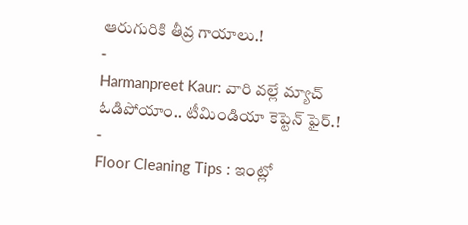ఆరుగురికి తీవ్ర గాయాలు.!
-
Harmanpreet Kaur: వారి వల్లే మ్యాచ్ ఓడిపోయాం.. టీమిండియా కెప్టెన్ ఫైర్.!
-
Floor Cleaning Tips : ఇంట్లో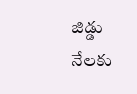జిడ్డు నేలకు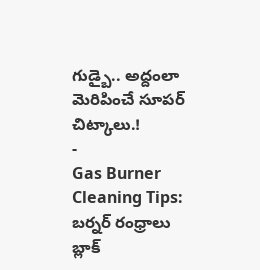గుడ్బై.. అద్దంలా మెరిపించే సూపర్ చిట్కాలు.!
-
Gas Burner Cleaning Tips: బర్నర్ రంధ్రాలు బ్లాక్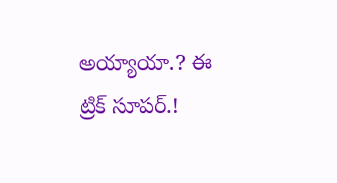అయ్యాయా.? ఈ ట్రిక్ సూపర్.!